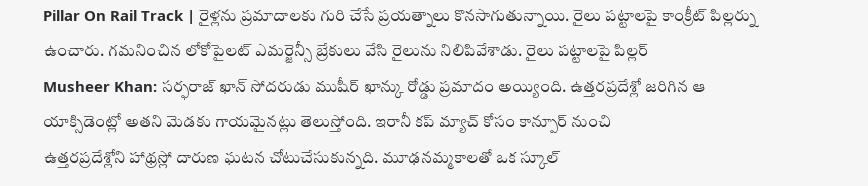Pillar On Rail Track | రైళ్లను ప్రమాదాలకు గురి చేసే ప్రయత్నాలు కొనసాగుతున్నాయి. రైలు పట్టాలపై కాంక్రీట్ పిల్లర్ను ఉంచారు. గమనించిన లోకోపైలట్ ఎమర్జెన్సీ బ్రేకులు వేసి రైలును నిలిపివేశాడు. రైలు పట్టాలపై పిల్లర్
Musheer Khan: సర్ఫరాజ్ ఖాన్ సోదరుడు ముషీర్ ఖాన్కు రోడ్డు ప్రమాదం అయ్యింది. ఉత్తరప్రదేశ్లో జరిగిన ఆ యాక్సిడెంట్లో అతని మెడకు గాయమైనట్లు తెలుస్తోంది. ఇరానీ కప్ మ్యాచ్ కోసం కాన్పూర్ నుంచి
ఉత్తరప్రదేశ్లోని హాథ్రస్లో దారుణ ఘటన చోటుచేసుకున్నది. మూఢనమ్మకాలతో ఒక స్కూల్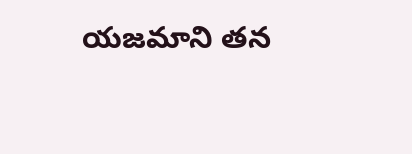యజమాని తన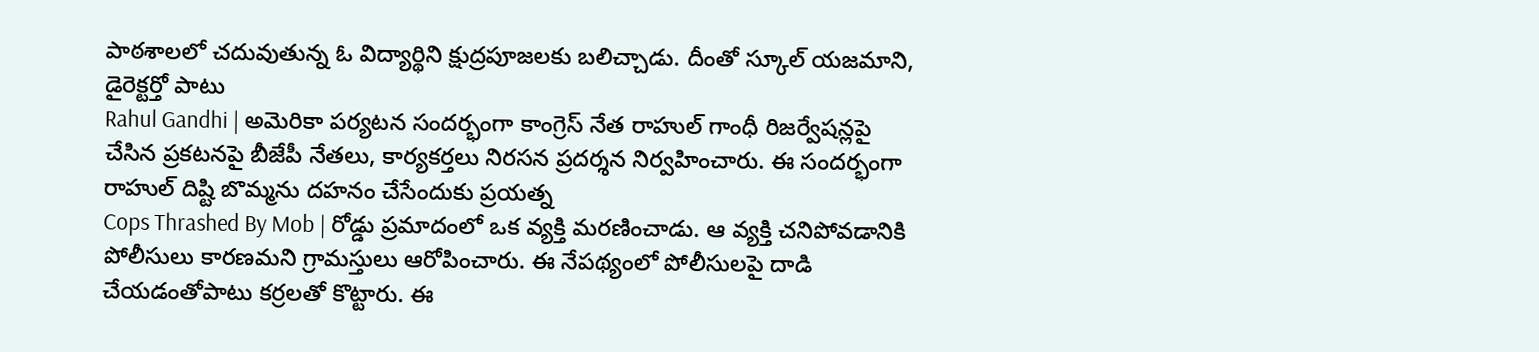పాఠశాలలో చదువుతున్న ఓ విద్యార్థిని క్షుద్రపూజలకు బలిచ్చాడు. దీంతో స్కూల్ యజమాని, డైరెక్టర్తో పాటు
Rahul Gandhi | అమెరికా పర్యటన సందర్భంగా కాంగ్రెస్ నేత రాహుల్ గాంధీ రిజర్వేషన్లపై చేసిన ప్రకటనపై బీజేపీ నేతలు, కార్యకర్తలు నిరసన ప్రదర్శన నిర్వహించారు. ఈ సందర్భంగా రాహుల్ దిష్టి బొమ్మను దహనం చేసేందుకు ప్రయత్న
Cops Thrashed By Mob | రోడ్డు ప్రమాదంలో ఒక వ్యక్తి మరణించాడు. ఆ వ్యక్తి చనిపోవడానికి పోలీసులు కారణమని గ్రామస్తులు ఆరోపించారు. ఈ నేపథ్యంలో పోలీసులపై దాడి చేయడంతోపాటు కర్రలతో కొట్టారు. ఈ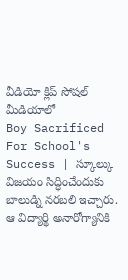వీడియో క్లిప్ సోషల్ మీడియాలో
Boy Sacrificed For School's Success | స్కూల్కు విజయం సిద్ధించేందుకు బాలుడ్ని నరబలి ఇచ్చారు. ఆ విద్యార్థి అనారోగ్యానికి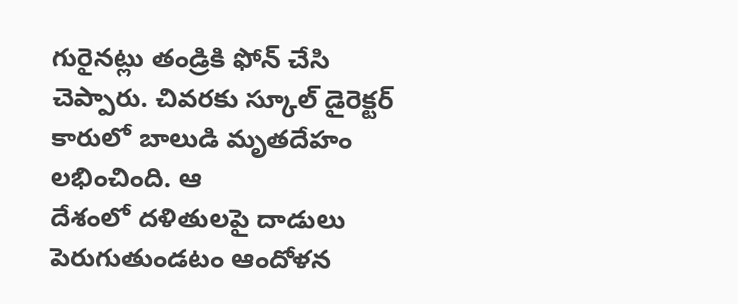గురైనట్లు తండ్రికి ఫోన్ చేసి చెప్పారు. చివరకు స్కూల్ డైరెక్టర్ కారులో బాలుడి మృతదేహం లభించింది. ఆ
దేశంలో దళితులపై దాడులు పెరుగుతుండటం ఆందోళన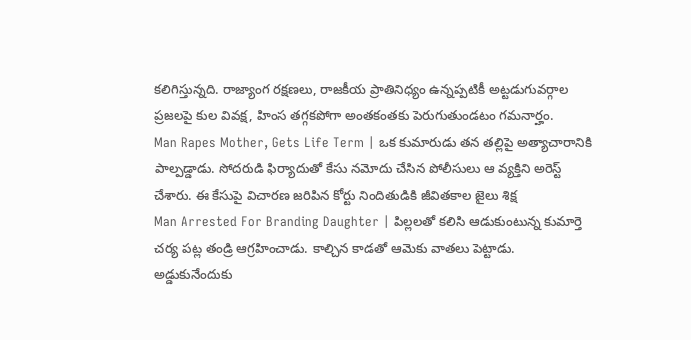కలిగిస్తున్నది. రాజ్యాంగ రక్షణలు, రాజకీయ ప్రాతినిధ్యం ఉన్నప్పటికీ అట్టడుగువర్గాల ప్రజలపై కుల వివక్ష, హింస తగ్గకపోగా అంతకంతకు పెరుగుతుండటం గమనార్హం.
Man Rapes Mother, Gets Life Term | ఒక కుమారుడు తన తల్లిపై అత్యాచారానికి పాల్పడ్డాడు. సోదరుడి ఫిర్యాదుతో కేసు నమోదు చేసిన పోలీసులు ఆ వ్యక్తిని అరెస్ట్ చేశారు. ఈ కేసుపై విచారణ జరిపిన కోర్టు నిందితుడికి జీవితకాల జైలు శిక్ష
Man Arrested For Branding Daughter | పిల్లలతో కలిసి ఆడుకుంటున్న కుమార్తె చర్య పట్ల తండ్రి ఆగ్రహించాడు. కాల్చిన కాడతో ఆమెకు వాతలు పెట్టాడు. అడ్డుకునేందుకు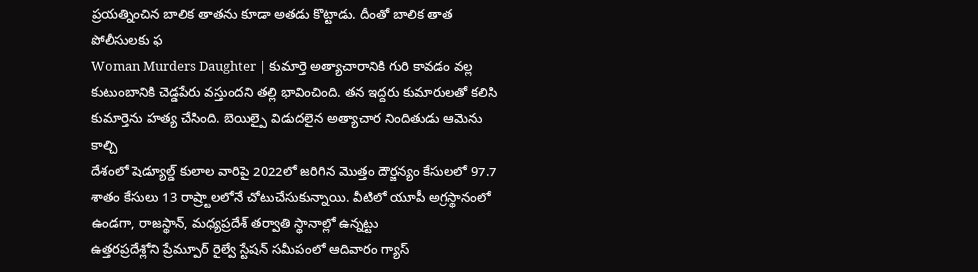ప్రయత్నించిన బాలిక తాతను కూడా అతడు కొట్టాడు. దీంతో బాలిక తాత పోలీసులకు ఫ
Woman Murders Daughter | కుమార్తె అత్యాచారానికి గురి కావడం వల్ల కుటుంబానికి చెడ్డపేరు వస్తుందని తల్లి భావించింది. తన ఇద్దరు కుమారులతో కలిసి కుమార్తెను హత్య చేసింది. బెయిల్పై విడుదలైన అత్యాచార నిందితుడు ఆమెను కాల్చి
దేశంలో షెడ్యూల్డ్ కులాల వారిపై 2022లో జరిగిన మొత్తం దౌర్జన్యం కేసులలో 97.7 శాతం కేసులు 13 రాష్ర్టాలలోనే చోటుచేసుకున్నాయి. వీటిలో యూపీ అగ్రస్థానంలో ఉండగా, రాజస్థాన్, మధ్యప్రదేశ్ తర్వాతి స్థానాల్లో ఉన్నట్టు
ఉత్తరప్రదేశ్లోని ప్రేమ్పూర్ రైల్వే స్టేషన్ సమీపంలో ఆదివారం గ్యాస్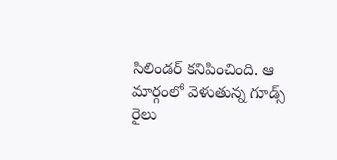సిలిండర్ కనిపించింది. ఆ మార్గంలో వెళుతున్న గూడ్స్ రైలు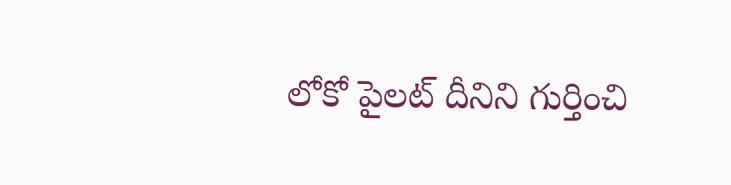లోకో పైలట్ దీనిని గుర్తించి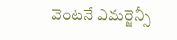వెంటనే ఎమర్జెన్సీ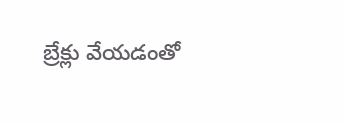బ్రేక్లు వేయడంతో